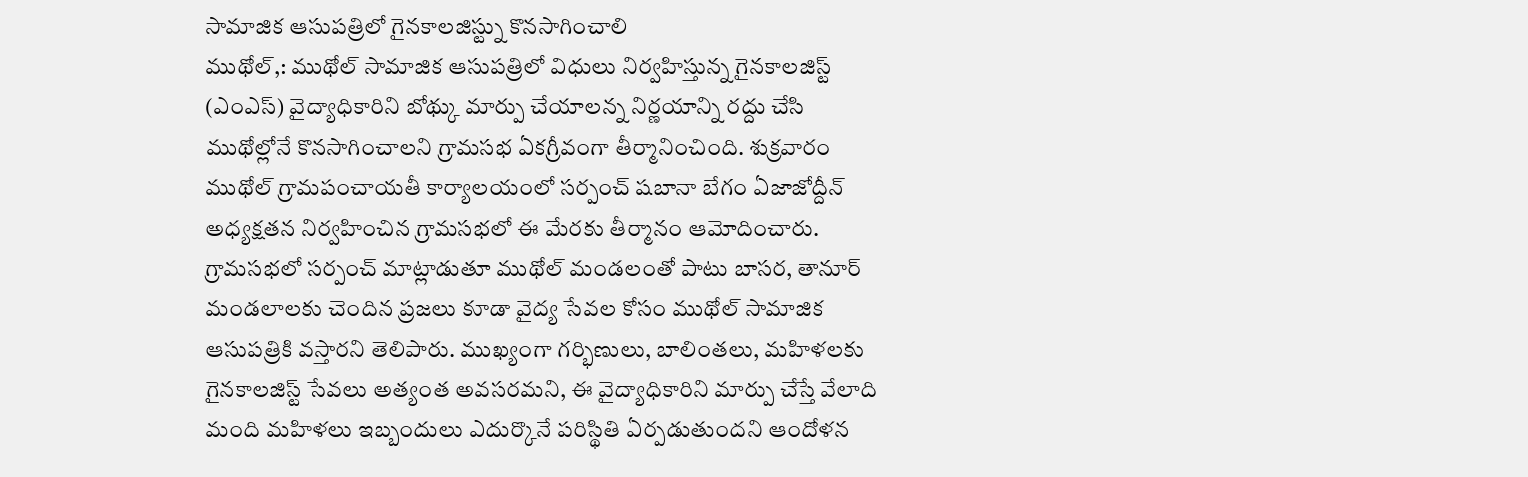సామాజిక ఆసుపత్రిలో గైనకాలజిస్ట్ను కొనసాగించాలి
ముథోల్,: ముథోల్ సామాజిక ఆసుపత్రిలో విధులు నిర్వహిస్తున్న గైనకాలజిస్ట్ (ఎంఎస్) వైద్యాధికారిని బోథ్కు మార్పు చేయాలన్న నిర్ణయాన్ని రద్దు చేసి ముథోల్లోనే కొనసాగించాలని గ్రామసభ ఏకగ్రీవంగా తీర్మానించింది. శుక్రవారం ముథోల్ గ్రామపంచాయతీ కార్యాలయంలో సర్పంచ్ షబానా బేగం ఏజాజోద్దీన్ అధ్యక్షతన నిర్వహించిన గ్రామసభలో ఈ మేరకు తీర్మానం ఆమోదించారు. గ్రామసభలో సర్పంచ్ మాట్లాడుతూ ముథోల్ మండలంతో పాటు బాసర, తానూర్ మండలాలకు చెందిన ప్రజలు కూడా వైద్య సేవల కోసం ముథోల్ సామాజిక ఆసుపత్రికి వస్తారని తెలిపారు. ముఖ్యంగా గర్భిణులు, బాలింతలు, మహిళలకు గైనకాలజిస్ట్ సేవలు అత్యంత అవసరమని, ఈ వైద్యాధికారిని మార్పు చేస్తే వేలాది మంది మహిళలు ఇబ్బందులు ఎదుర్కొనే పరిస్థితి ఏర్పడుతుందని ఆందోళన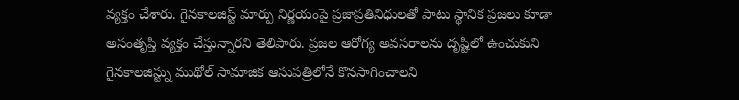వ్యక్తం చేశారు. గైనకాలజిస్ట్ మార్పు నిర్ణయంపై ప్రజాప్రతినిధులతో పాటు స్థానిక ప్రజలు కూడా అసంతృప్తి వ్యక్తం చేస్తున్నారని తెలిపారు. ప్రజల ఆరోగ్య అవసరాలను దృష్టిలో ఉంచుకుని గైనకాలజిస్ట్ను ముథోల్ సామాజిక ఆసుపత్రిలోనే కొనసాగించాలని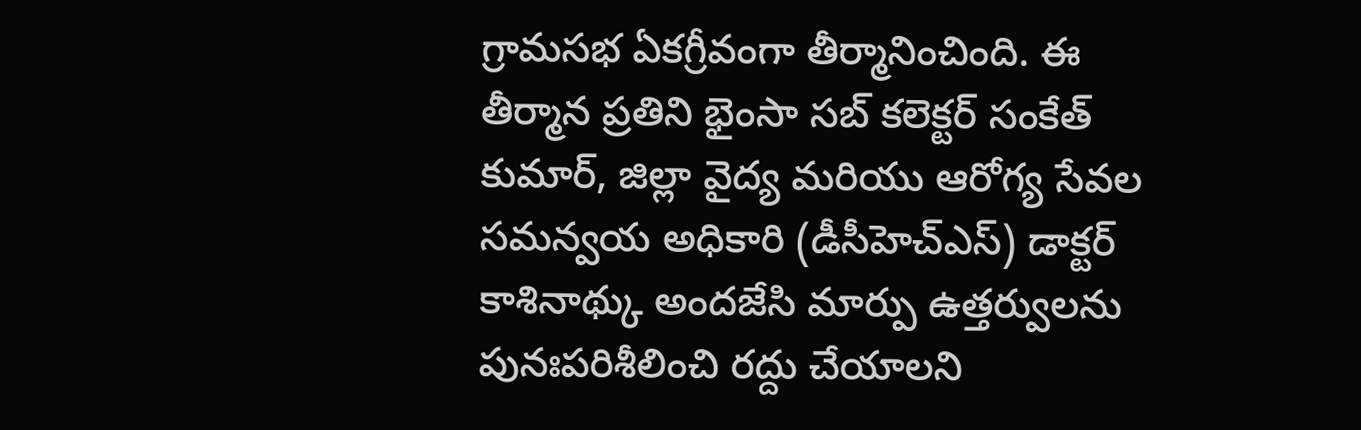గ్రామసభ ఏకగ్రీవంగా తీర్మానించింది. ఈ తీర్మాన ప్రతిని భైంసా సబ్ కలెక్టర్ సంకేత్ కుమార్, జిల్లా వైద్య మరియు ఆరోగ్య సేవల సమన్వయ అధికారి (డీసీహెచ్ఎస్) డాక్టర్ కాశినాథ్కు అందజేసి మార్పు ఉత్తర్వులను పునఃపరిశీలించి రద్దు చేయాలని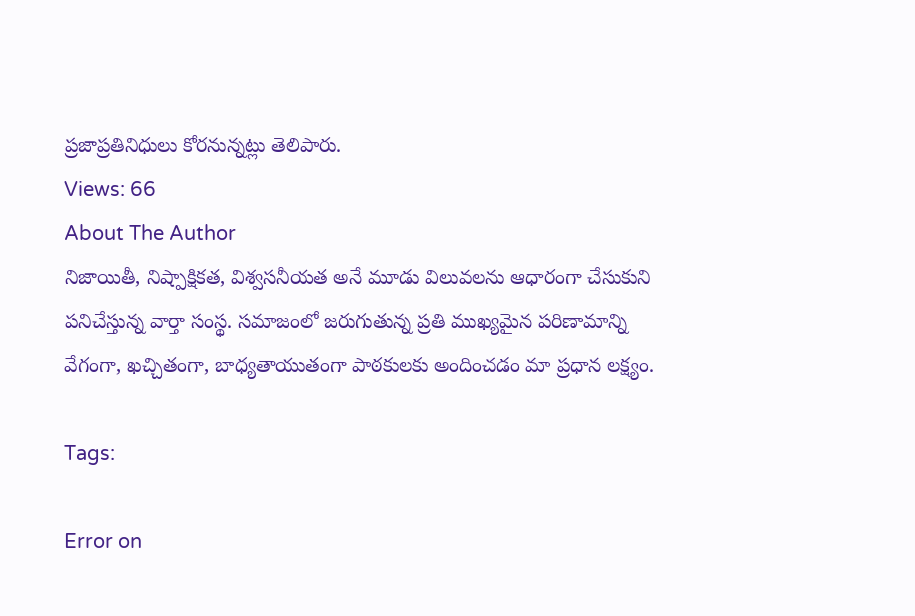ప్రజాప్రతినిధులు కోరనున్నట్లు తెలిపారు.
Views: 66
About The Author
నిజాయితీ, నిష్పాక్షికత, విశ్వసనీయత అనే మూడు విలువలను ఆధారంగా చేసుకుని పనిచేస్తున్న వార్తా సంస్థ. సమాజంలో జరుగుతున్న ప్రతి ముఖ్యమైన పరిణామాన్ని వేగంగా, ఖచ్చితంగా, బాధ్యతాయుతంగా పాఠకులకు అందించడం మా ప్రధాన లక్ష్యం.

Tags:

Error on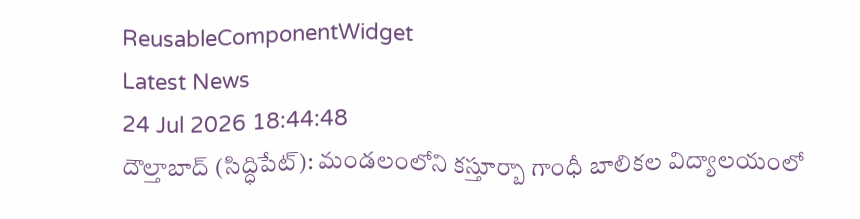ReusableComponentWidget
Latest News
24 Jul 2026 18:44:48
దౌల్తాబాద్ (సిద్ధిపేట్): మండలంలోని కస్తూర్బా గాంధీ బాలికల విద్యాలయంలో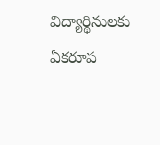విద్యార్థినులకు ఏకరూప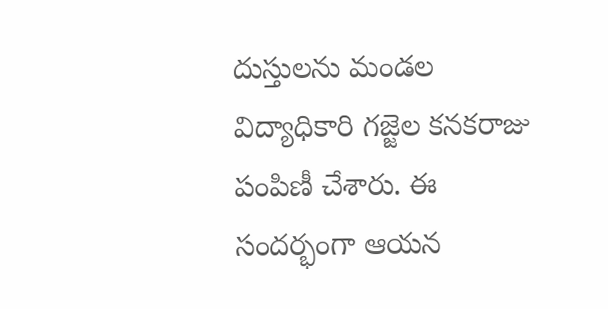దుస్తులను మండల విద్యాధికారి గజ్జెల కనకరాజు పంపిణీ చేశారు. ఈ సందర్భంగా ఆయన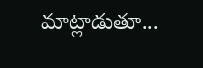మాట్లాడుతూ...